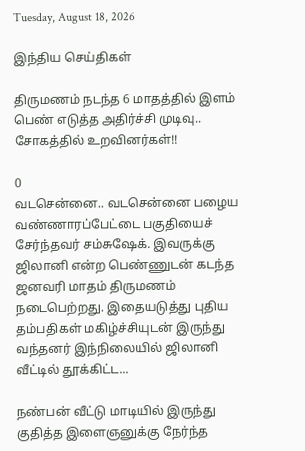Tuesday, August 18, 2026

இந்திய செய்திகள்

திருமணம் நடந்த 6 மாதத்தில் இளம் பெண் எடுத்த அதிர்ச்சி முடிவு.. சோகத்தில் உறவினர்கள்!!

0
வடசென்னை.. வடசென்னை பழைய வண்ணாரப்பேட்டை பகுதியைச் சேர்ந்தவர் சம்சுஷேக். இவருக்கு ஜிலானி என்ற பெண்ணுடன் கடந்த ஜனவரி மாதம் திருமணம் நடைபெற்றது. இதையடுத்து புதிய தம்பதிகள் மகிழ்ச்சியுடன் இருந்து வந்தனர் இந்நிலையில் ஜிலானி வீட்டில் தூக்கிட்ட...

நண்பன் வீட்டு மாடியில் இருந்து குதித்த இளைஞனுக்கு நேர்ந்த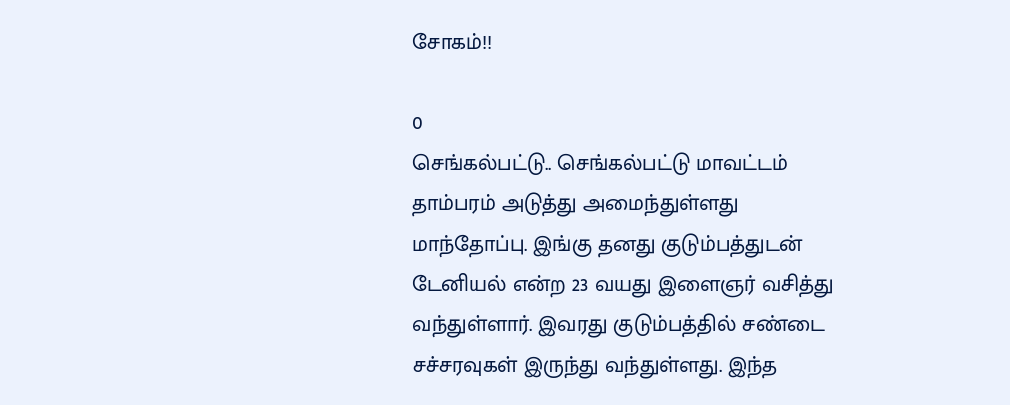சோகம்!!

0
செங்கல்பட்டு.. செங்கல்பட்டு மாவட்டம் தாம்பரம் அடுத்து அமைந்துள்ளது மாந்தோப்பு. இங்கு தனது குடும்பத்துடன் டேனியல் என்ற 23 வயது இளைஞர் வசித்து வந்துள்ளார். இவரது குடும்பத்தில் சண்டை சச்சரவுகள் இருந்து வந்துள்ளது. இந்த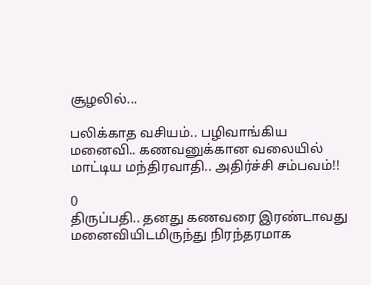சூழலில்...

பலிக்காத வசியம்.. பழிவாங்கிய மனைவி.. கணவனுக்கான வலையில் மாட்டிய மந்திரவாதி.. அதிர்ச்சி சம்பவம்!!

0
திருப்பதி.. தனது கணவரை இரண்டாவது மனைவியிடமிருந்து நிரந்தரமாக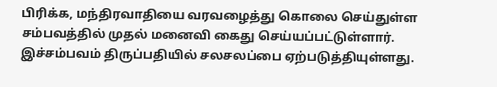பிரிக்க, மந்திரவாதியை வரவழைத்து கொலை செய்துள்ள சம்பவத்தில் முதல் மனைவி கைது செய்யப்பட்டுள்ளார். இச்சம்பவம் திருப்பதியில் சலசலப்பை ஏற்படுத்தியுள்ளது.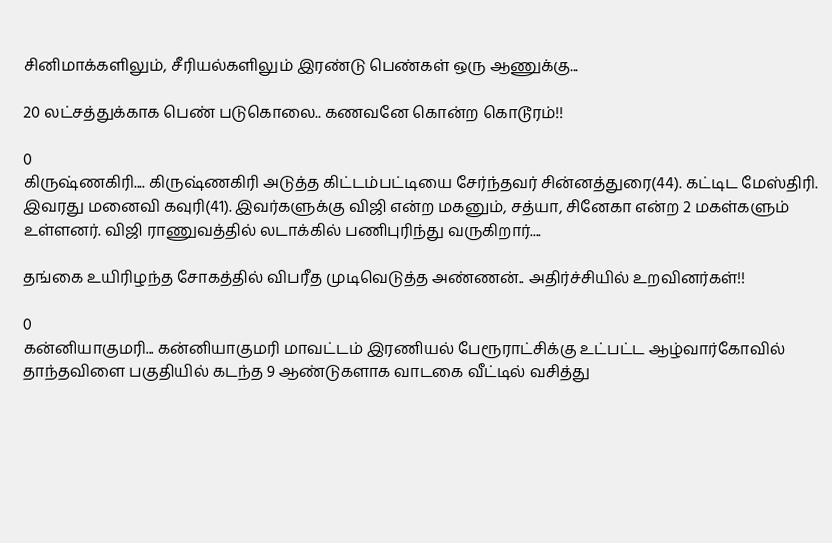சினிமாக்களிலும், சீரியல்களிலும் இரண்டு பெண்கள் ஒரு ஆணுக்கு...

20 லட்சத்துக்காக பெண் படுகொலை.. கணவனே கொன்ற கொடூரம்!!

0
கிருஷ்ணகிரி.... கிருஷ்ணகிரி அடுத்த கிட்டம்பட்டியை சேர்ந்தவர் சின்னத்துரை(44). கட்டிட மேஸ்திரி. இவரது மனைவி கவுரி(41). இவர்களுக்கு விஜி என்ற மகனும், சத்யா, சினேகா என்ற 2 மகள்களும் உள்ளனர். விஜி ராணுவத்தில் லடாக்கில் பணிபுரிந்து வருகிறார்....

தங்கை உயிரிழந்த சோகத்தில் விபரீத முடிவெடுத்த அண்ணன்.. அதிர்ச்சியில் உறவினர்கள்!!

0
கன்னியாகுமரி... கன்னியாகுமரி மாவட்டம் இரணியல் பேரூராட்சிக்கு உட்பட்ட ஆழ்வார்கோவில் தாந்தவிளை பகுதியில் கடந்த 9 ஆண்டுகளாக வாடகை வீட்டில் வசித்து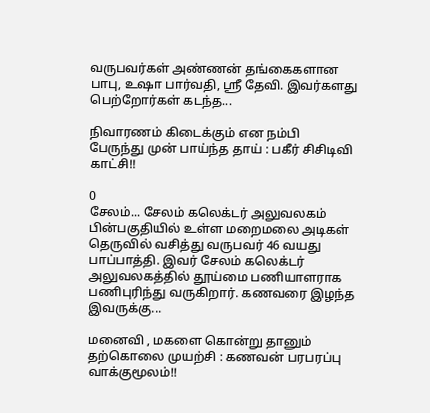வருபவர்கள் அண்ணன் தங்கைகளான பாபு, உஷா பார்வதி, ஸ்ரீ தேவி. இவர்களது பெற்றோர்கள் கடந்த...

நிவாரணம் கிடைக்கும் என நம்பி பேருந்து முன் பாய்ந்த தாய் : பகீர் சிசிடிவி காட்சி!!

0
சேலம்... சேலம் கலெக்டர் அலுவலகம் பின்பகுதியில் உள்ள மறைமலை அடிகள் தெருவில் வசித்து வருபவர் 46 வயது பாப்பாத்தி. இவர் சேலம் கலெக்டர் அலுவலகத்தில் தூய்மை பணியாளராக பணிபுரிந்து வருகிறார். கணவரை இழந்த இவருக்கு...

மனைவி , மகளை கொன்று தானும் தற்கொலை முயற்சி : கணவன் பரபரப்பு வாக்குமூலம்!!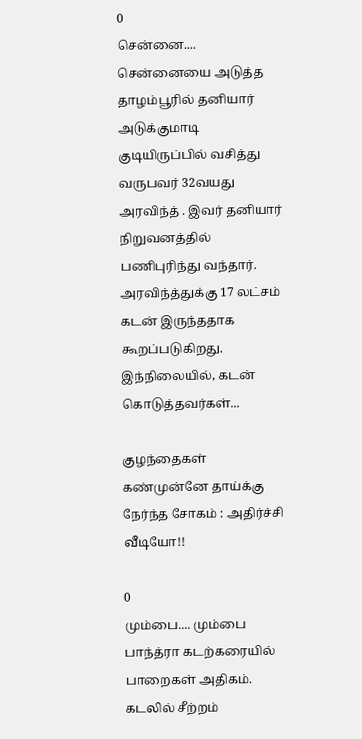0
சென்னை.... சென்னையை அடுத்த தாழம்பூரில் தனியார் அடுக்குமாடி குடியிருப்பில் வசித்து வருபவர் 32வயது அரவிந்த் . இவர் தனியார் நிறுவனத்தில் பணிபுரிந்து வந்தார். அரவிந்த்துக்கு 17 லட்சம் கடன் இருந்ததாக கூறப்படுகிறது. இந்நிலையில், கடன் கொடுத்தவர்கள்...

குழந்தைகள் கண்முன்னே தாய்க்கு நேர்ந்த சோகம் : அதிர்ச்சி வீடியோ!!

0
மும்பை.... மும்பை பாந்த்ரா கடற்கரையில் பாறைகள் அதிகம். கடலில் சீற்றம்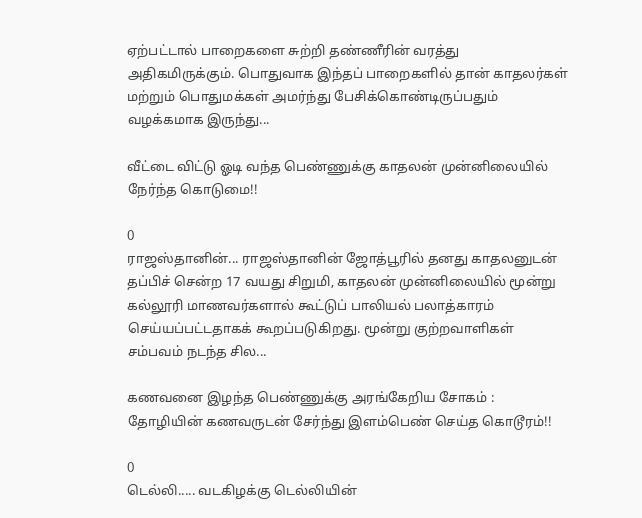ஏற்பட்டால் பாறைகளை சுற்றி தண்ணீரின் வரத்து அதிகமிருக்கும். பொதுவாக இந்தப் பாறைகளில் தான் காதலர்கள் மற்றும் பொதுமக்கள் அமர்ந்து பேசிக்கொண்டிருப்பதும் வழக்கமாக இருந்து...

வீட்டை விட்டு ஓடி வந்த பெண்ணுக்கு காதலன் முன்னிலையில் நேர்ந்த கொடுமை!!

0
ராஜஸ்தானின்... ராஜஸ்தானின் ஜோத்பூரில் தனது காதலனுடன் தப்பிச் சென்ற 17 வயது சிறுமி, காதலன் முன்னிலையில் மூன்று கல்லூரி மாணவர்களால் கூட்டுப் பாலியல் பலாத்காரம் செய்யப்பட்டதாகக் கூறப்படுகிறது. மூன்று குற்றவாளிகள் சம்பவம் நடந்த சில...

கணவனை இழந்த பெண்ணுக்கு அரங்கேறிய சோகம் : தோழியின் கணவருடன் சேர்ந்து இளம்பெண் செய்த கொடூரம்!!

0
டெல்லி..... வடகிழக்கு டெல்லியின்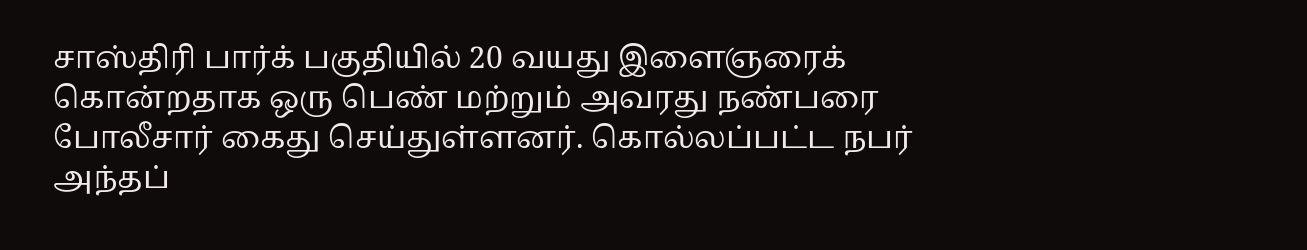சாஸ்திரி பார்க் பகுதியில் 20 வயது இளைஞரைக் கொன்றதாக ஒரு பெண் மற்றும் அவரது நண்பரை போலீசார் கைது செய்துள்ளனர். கொல்லப்பட்ட நபர் அந்தப்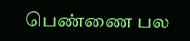பெண்ணை பல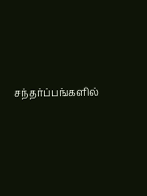சந்தர்ப்பங்களில்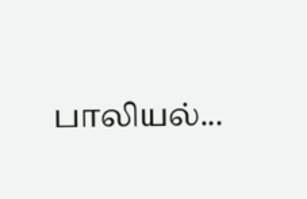பாலியல்...